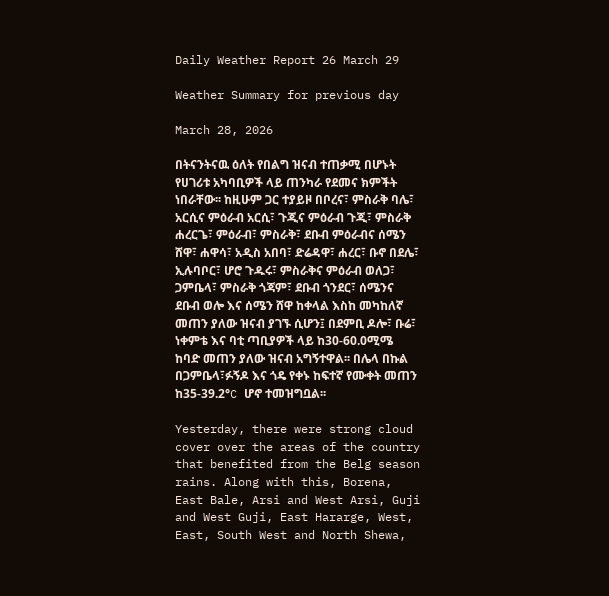Daily Weather Report 26 March 29

Weather Summary for previous day

March 28, 2026

በትናንትናዉ ዕለት የበልግ ዝናብ ተጠቃሚ በሆኑት የሀገሪቱ አካባቢዎች ላይ ጠንካራ የደመና ክምችት ነበራቸው፡፡ ከዚሁም ጋር ተያይዞ በቦረና፣ ምስራቅ ባሌ፣ አርሲና ምዕራብ አርሲ፣ ጉጂና ምዕራብ ጉጂ፣ ምስራቅ ሐረርጌ፣ ምዕራብ፣ ምስራቅ፣ ደቡብ ምዕራብና ሰሜን ሸዋ፣ ሐዋሳ፣ አዲስ አበባ፣ ድሬዳዋ፣ ሐረር፣ ቡኖ በደሌ፣ ኢሉባቦር፣ ሆሮ ጉዱሩ፣ ምስራቅና ምዕራብ ወለጋ፣ ጋምቤላ፣ ምስራቅ ጎጃም፣ ደቡብ ጎንደር፣ ሰሜንና ደቡብ ወሎ እና ሰሜን ሸዋ ከቀላል እስከ መካከለኛ መጠን ያለው ዝናብ ያገኙ ሲሆን፤ በደምቢ ዶሎ፣ ቡሬ፣ ነቀምቴ እና ባቲ ጣቢያዎች ላይ ከ30-60.0ሚሜ ከባድ መጠን ያለው ዝናብ አግኝተዋል፡፡ በሌላ በኩል በጋምቤላ፣ፉኝዶ እና ጎዴ የቀኑ ከፍተኛ የሙቀት መጠን ከ35-39.2°C ሆኖ ተመዝግቧል፡፡

Yesterday, there were strong cloud cover over the areas of the country that benefited from the Belg season rains. Along with this, Borena, East Bale, Arsi and West Arsi, Guji and West Guji, East Hararge, West, East, South West and North Shewa,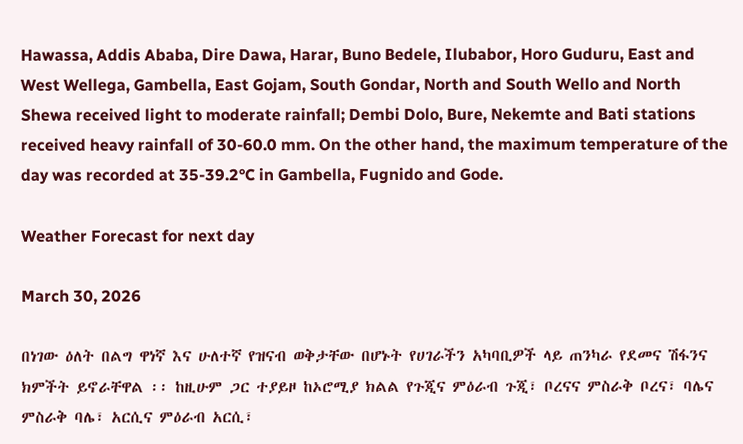Hawassa, Addis Ababa, Dire Dawa, Harar, Buno Bedele, Ilubabor, Horo Guduru, East and West Wellega, Gambella, East Gojam, South Gondar, North and South Wello and North Shewa received light to moderate rainfall; Dembi Dolo, Bure, Nekemte and Bati stations received heavy rainfall of 30-60.0 mm. On the other hand, the maximum temperature of the day was recorded at 35-39.2°C in Gambella, Fugnido and Gode.

Weather Forecast for next day

March 30, 2026

በነገው ዕለት በልግ ዋነኛ እና ሁለተኛ የዝናብ ወቅታቸው በሆኑት የሀገራችን አካባቢዎች ላይ ጠንካራ የደመና ሽፋንና ክምችት ይኖራቸዋል ፡፡ ከዚሁም ጋር ተያይዞ ከኦሮሚያ ክልል የጉጂና ምዕራብ ጉጂ፣ ቦረናና ምስራቅ ቦረና፣ ባሌና ምስራቅ ባሌ፣ አርሲና ምዕራብ አርሲ፣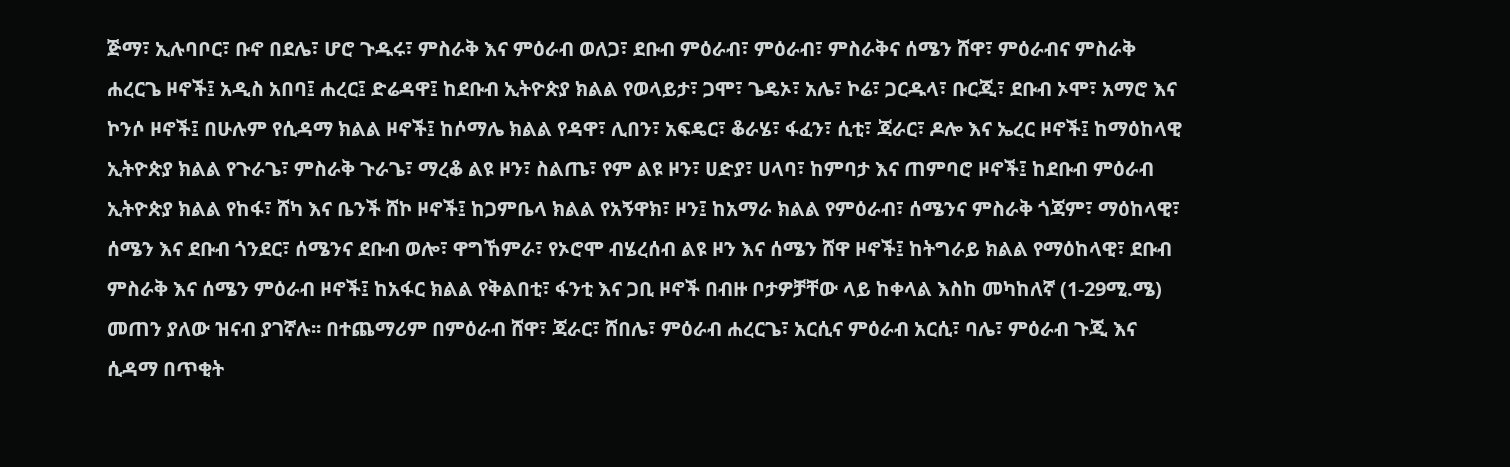ጅማ፣ ኢሉባቦር፣ ቡኖ በደሌ፣ ሆሮ ጉዱሩ፣ ምስራቅ እና ምዕራብ ወለጋ፣ ደቡብ ምዕራብ፣ ምዕራብ፣ ምስራቅና ሰሜን ሸዋ፣ ምዕራብና ምስራቅ ሐረርጌ ዞኖች፤ አዲስ አበባ፤ ሐረር፤ ድሬዳዋ፤ ከደቡብ ኢትዮጵያ ክልል የወላይታ፣ ጋሞ፣ ጌዴኦ፣ አሌ፣ ኮሬ፣ ጋርዱላ፣ ቡርጂ፣ ደቡብ ኦሞ፣ አማሮ እና ኮንሶ ዞኖች፤ በሁሉም የሲዳማ ክልል ዞኖች፤ ከሶማሌ ክልል የዳዋ፣ ሊበን፣ አፍዴር፣ ቆራሄ፣ ፋፈን፣ ሲቲ፣ ጃራር፣ ዶሎ እና ኤረር ዞኖች፤ ከማዕከላዊ ኢትዮጵያ ክልል የጉራጌ፣ ምስራቅ ጉራጌ፣ ማረቆ ልዩ ዞን፣ ስልጤ፣ የም ልዩ ዞን፣ ሀድያ፣ ሀላባ፣ ከምባታ እና ጠምባሮ ዞኖች፤ ከደቡብ ምዕራብ ኢትዮጵያ ክልል የከፋ፣ ሸካ እና ቤንች ሸኮ ዞኖች፤ ከጋምቤላ ክልል የአኝዋክ፣ ዞን፤ ከአማራ ክልል የምዕራብ፣ ሰሜንና ምስራቅ ጎጃም፣ ማዕከላዊ፣ ሰሜን እና ደቡብ ጎንደር፣ ሰሜንና ደቡብ ወሎ፣ ዋግኸምራ፣ የኦሮሞ ብሄረሰብ ልዩ ዞን እና ሰሜን ሸዋ ዞኖች፤ ከትግራይ ክልል የማዕከላዊ፣ ደቡብ ምስራቅ እና ሰሜን ምዕራብ ዞኖች፤ ከአፋር ክልል የቅልበቲ፣ ፋንቲ እና ጋቢ ዞኖች በብዙ ቦታዎቻቸው ላይ ከቀላል እስከ መካከለኛ (1-29ሚ.ሜ) መጠን ያለው ዝናብ ያገኛሉ፡፡ በተጨማሪም በምዕራብ ሸዋ፣ ጃራር፣ ሸበሌ፣ ምዕራብ ሐረርጌ፣ አርሲና ምዕራብ አርሲ፣ ባሌ፣ ምዕራብ ጉጂ እና ሲዳማ በጥቂት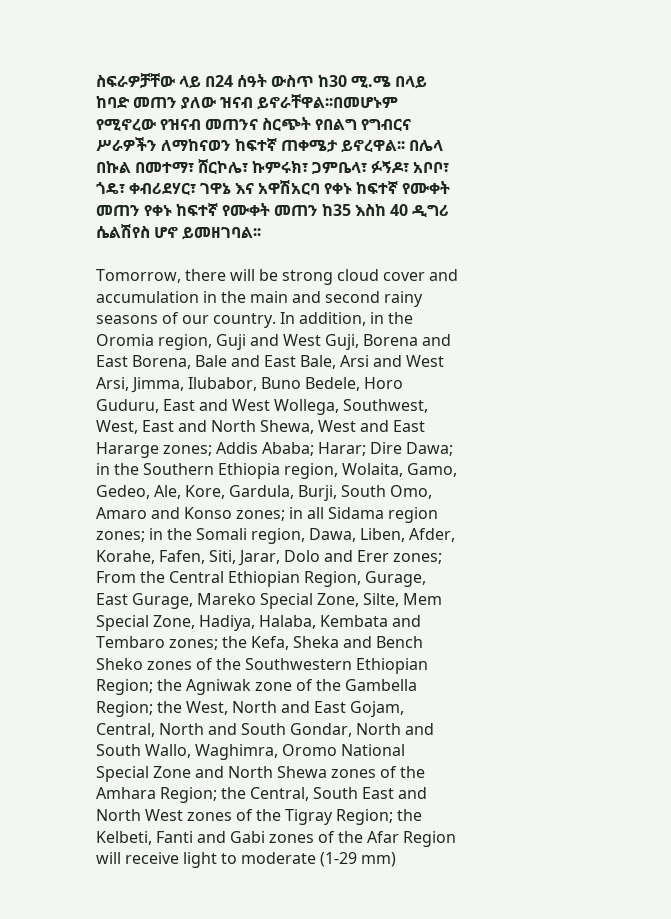ስፍራዎቻቸው ላይ በ24 ሰዓት ውስጥ ከ30 ሚ.ሜ በላይ ከባድ መጠን ያለው ዝናብ ይኖራቸዋል፡፡በመሆኑም የሚኖረው የዝናብ መጠንና ስርጭት የበልግ የግብርና ሥራዎችን ለማከናወን ከፍተኛ ጠቀሜታ ይኖረዋል፡፡ በሌላ በኩል በመተማ፣ ሸርኮሌ፣ ኩምሩክ፣ ጋምቤላ፣ ፉኝዶ፣ አቦቦ፣ ጎዴ፣ ቀብሪደሃር፣ ገዋኔ እና አዋሽአርባ የቀኑ ከፍተኛ የሙቀት መጠን የቀኑ ከፍተኛ የሙቀት መጠን ከ35 እስከ 40 ዲግሪ ሴልሽየስ ሆኖ ይመዘገባል፡፡

Tomorrow, there will be strong cloud cover and accumulation in the main and second rainy seasons of our country. In addition, in the Oromia region, Guji and West Guji, Borena and East Borena, Bale and East Bale, Arsi and West Arsi, Jimma, Ilubabor, Buno Bedele, Horo Guduru, East and West Wollega, Southwest, West, East and North Shewa, West and East Hararge zones; Addis Ababa; Harar; Dire Dawa; in the Southern Ethiopia region, Wolaita, Gamo, Gedeo, Ale, Kore, Gardula, Burji, South Omo, Amaro and Konso zones; in all Sidama region zones; in the Somali region, Dawa, Liben, Afder, Korahe, Fafen, Siti, Jarar, Dolo and Erer zones; From the Central Ethiopian Region, Gurage, East Gurage, Mareko Special Zone, Silte, Mem Special Zone, Hadiya, Halaba, Kembata and Tembaro zones; the Kefa, Sheka and Bench Sheko zones of the Southwestern Ethiopian Region; the Agniwak zone of the Gambella Region; the West, North and East Gojam, Central, North and South Gondar, North and South Wallo, Waghimra, Oromo National Special Zone and North Shewa zones of the Amhara Region; the Central, South East and North West zones of the Tigray Region; the Kelbeti, Fanti and Gabi zones of the Afar Region will receive light to moderate (1-29 mm)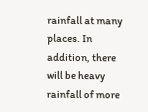rainfall at many places. In addition, there will be heavy rainfall of more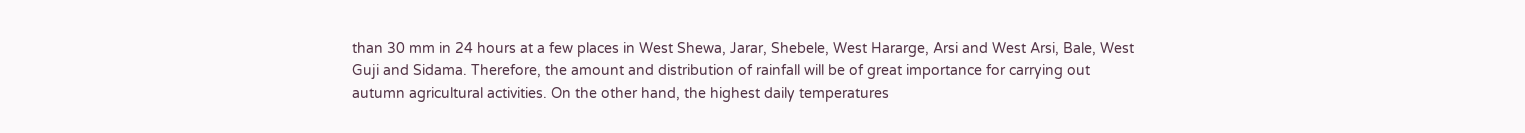than 30 mm in 24 hours at a few places in West Shewa, Jarar, Shebele, West Hararge, Arsi and West Arsi, Bale, West Guji and Sidama. Therefore, the amount and distribution of rainfall will be of great importance for carrying out autumn agricultural activities. On the other hand, the highest daily temperatures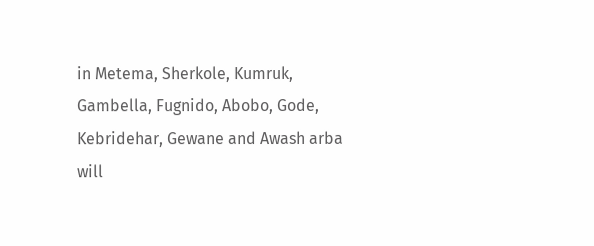in Metema, Sherkole, Kumruk, Gambella, Fugnido, Abobo, Gode, Kebridehar, Gewane and Awash arba will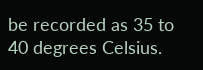be recorded as 35 to 40 degrees Celsius.